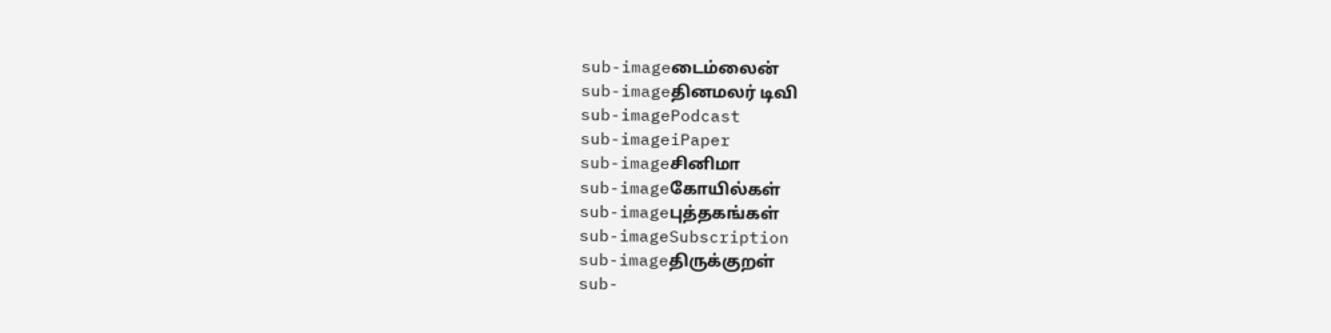sub-imageடைம்லைன்
sub-imageதினமலர் டிவி
sub-imagePodcast
sub-imageiPaper
sub-imageசினிமா
sub-imageகோயில்கள்
sub-imageபுத்தகங்கள்
sub-imageSubscription
sub-imageதிருக்குறள்
sub-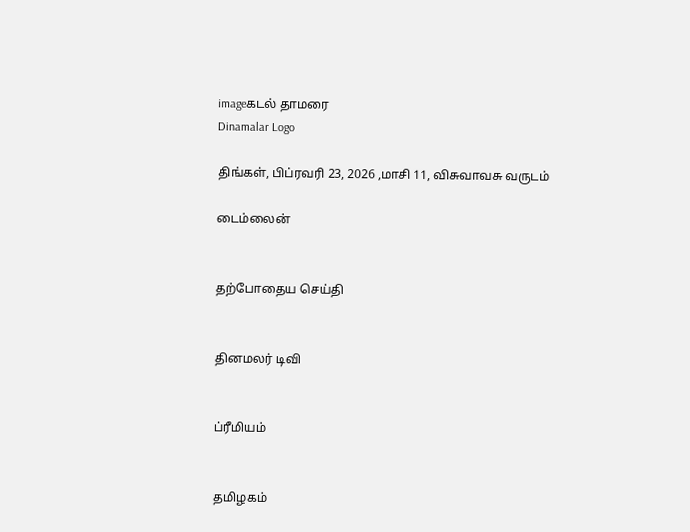imageகடல் தாமரை
Dinamalar Logo

திங்கள், பிப்ரவரி 23, 2026 ,மாசி 11, விசுவாவசு வருடம்

டைம்லைன்


தற்போதைய செய்தி


தினமலர் டிவி


ப்ரீமியம்


தமிழகம்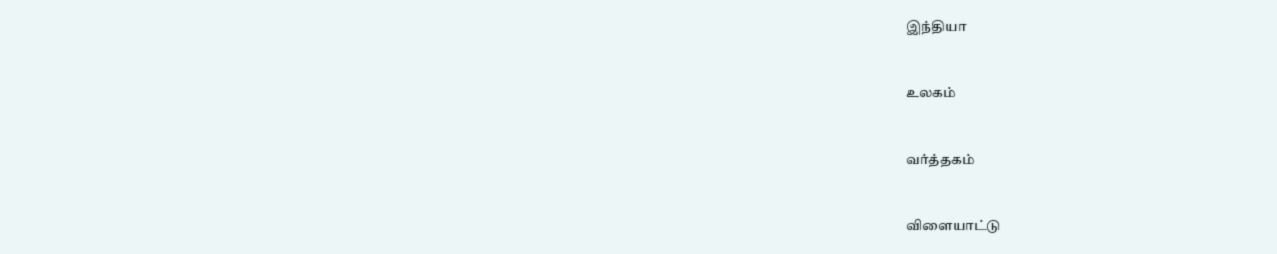இந்தியா


உலகம்


வர்த்தகம்


விளையாட்டு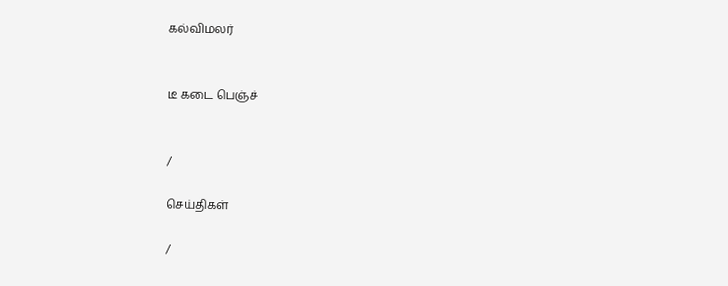கல்விமலர்


டீ கடை பெஞ்ச்


/

செய்திகள்

/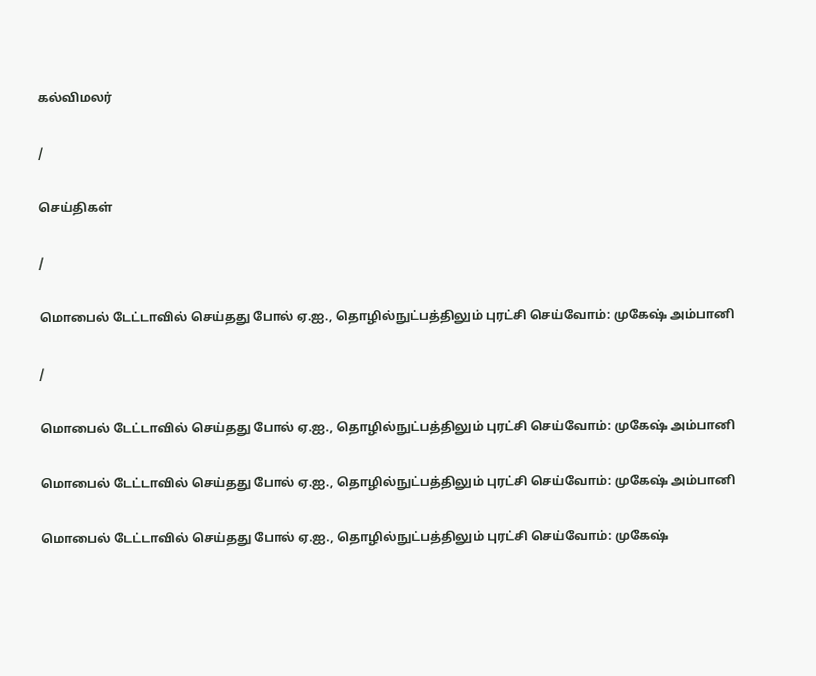கல்விமலர்

/

செய்திகள்

/

மொபைல் டேட்டாவில் செய்தது போல் ஏ.ஐ., தொழில்நுட்பத்திலும் புரட்சி செய்வோம்: முகேஷ் அம்பானி

/

மொபைல் டேட்டாவில் செய்தது போல் ஏ.ஐ., தொழில்நுட்பத்திலும் புரட்சி செய்வோம்: முகேஷ் அம்பானி

மொபைல் டேட்டாவில் செய்தது போல் ஏ.ஐ., தொழில்நுட்பத்திலும் புரட்சி செய்வோம்: முகேஷ் அம்பானி

மொபைல் டேட்டாவில் செய்தது போல் ஏ.ஐ., தொழில்நுட்பத்திலும் புரட்சி செய்வோம்: முகேஷ்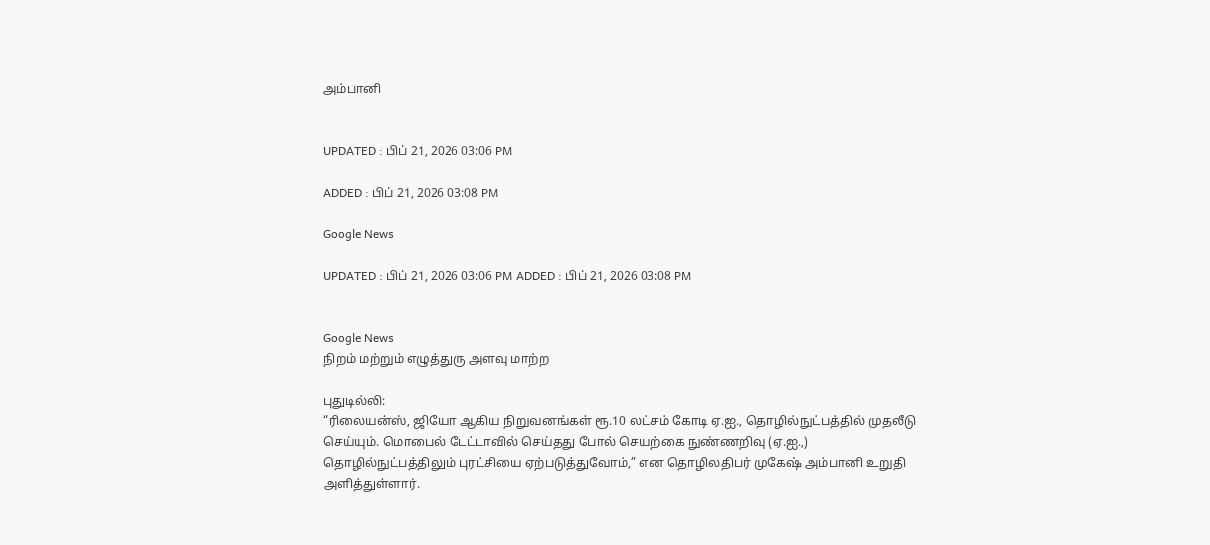அம்பானி


UPDATED : பிப் 21, 2026 03:06 PM

ADDED : பிப் 21, 2026 03:08 PM

Google News

UPDATED : பிப் 21, 2026 03:06 PM ADDED : பிப் 21, 2026 03:08 PM


Google News
நிறம் மற்றும் எழுத்துரு அளவு மாற்ற

புதுடில்லி:
“ரிலையன்ஸ், ஜியோ ஆகிய நிறுவனங்கள் ரூ.10 லட்சம் கோடி ஏ.ஐ., தொழில்நுட்பத்தில் முதலீடு செய்யும். மொபைல் டேட்டாவில் செய்தது போல் செயற்கை நுண்ணறிவு (ஏ.ஐ.,) தொழில்நுட்பத்திலும் புரட்சியை ஏற்படுத்துவோம்,” என தொழிலதிபர் முகேஷ் அம்பானி உறுதி அளித்துள்ளார்.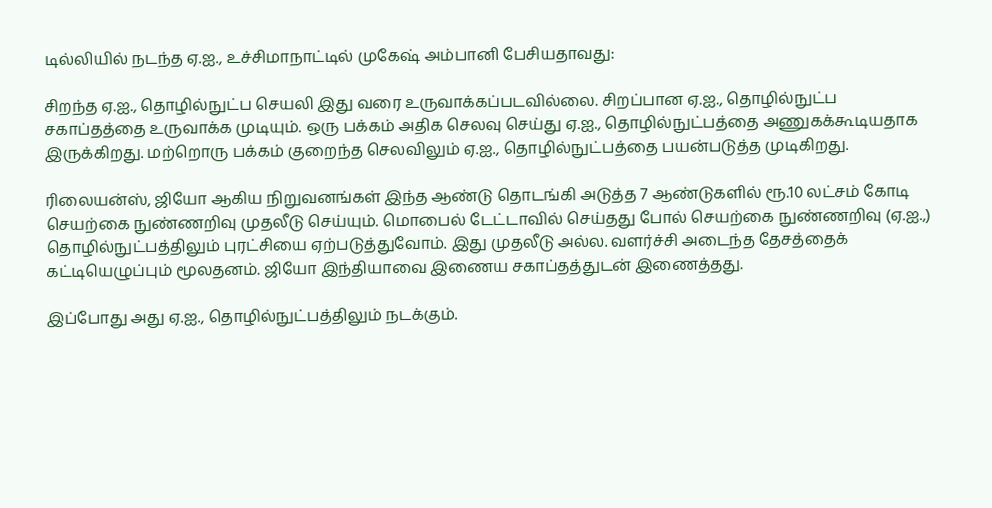டில்லியில் நடந்த ஏ.ஐ., உச்சிமாநாட்டில் முகேஷ் அம்பானி பேசியதாவது:

சிறந்த ஏ.ஐ., தொழில்நுட்ப செயலி இது வரை உருவாக்கப்படவில்லை. சிறப்பான ஏ.ஐ., தொழில்நுட்ப சகாப்தத்தை உருவாக்க முடியும். ஒரு பக்கம் அதிக செலவு செய்து ஏ.ஐ., தொழில்நுட்பத்தை அணுகக்கூடியதாக இருக்கிறது. மற்றொரு பக்கம் குறைந்த செலவிலும் ஏ.ஐ., தொழில்நுட்பத்தை பயன்படுத்த முடிகிறது.

ரிலையன்ஸ், ஜியோ ஆகிய நிறுவனங்கள் இந்த ஆண்டு தொடங்கி அடுத்த 7 ஆண்டுகளில் ரூ.10 லட்சம் கோடி செயற்கை நுண்ணறிவு முதலீடு செய்யும். மொபைல் டேட்டாவில் செய்தது போல் செயற்கை நுண்ணறிவு (ஏ.ஐ.,) தொழில்நுட்பத்திலும் புரட்சியை ஏற்படுத்துவோம். இது முதலீடு அல்ல. வளர்ச்சி அடைந்த தேசத்தைக் கட்டியெழுப்பும் மூலதனம். ஜியோ இந்தியாவை இணைய சகாப்தத்துடன் இணைத்தது.

இப்போது அது ஏ.ஐ., தொழில்நுட்பத்திலும் நடக்கும்.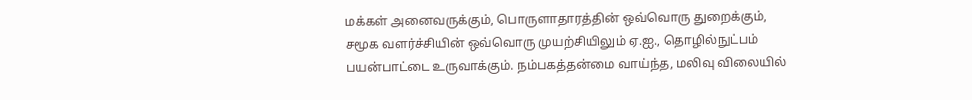மக்கள் அனைவருக்கும், பொருளாதாரத்தின் ஒவ்வொரு துறைக்கும், சமூக வளர்ச்சியின் ஒவ்வொரு முயற்சியிலும் ஏ.ஐ., தொழில்நுட்பம் பயன்பாட்டை உருவாக்கும். நம்பகத்தன்மை வாய்ந்த, மலிவு விலையில்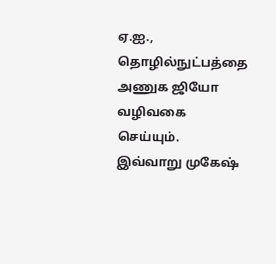ஏ.ஐ., தொழில்நுட்பத்தை அணுக ஜியோ வழிவகை செய்யும். இவ்வாறு முகேஷ்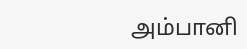அம்பானி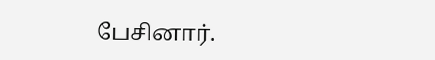பேசினார்.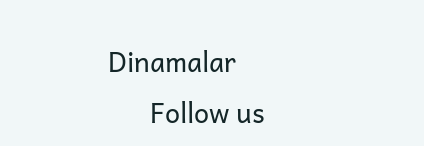Dinamalar
      Follow us